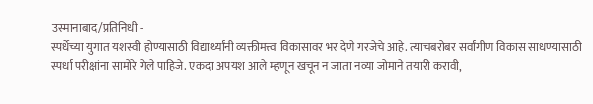उस्मानाबाद/प्रतिनिधी -
स्पर्धेच्या युगात यशस्वी होण्यासाठी विद्यार्थ्यांनी व्यक्तीमत्त्व विकासावर भर देणे गरजेचे आहे. त्याचबरोबर सर्वांगीण विकास साधण्यासाठी स्पर्धा परीक्षांना सामोरे गेले पाहिजे. एकदा अपयश आले म्हणून खचून न जाता नव्या जोमाने तयारी करावी,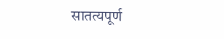सातत्यपूर्ण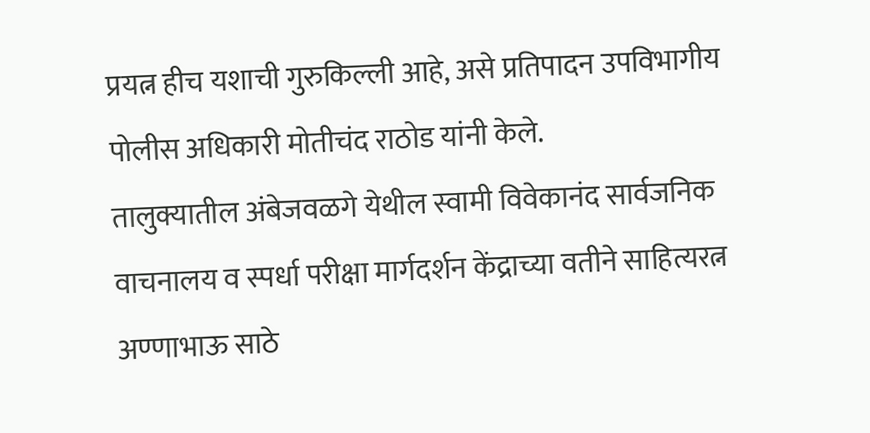प्रयत्न हीच यशाची गुरुकिल्ली आहे, असे प्रतिपादन उपविभागीय पोलीस अधिकारी मोतीचंद राठोड यांनी केले.
तालुक्यातील अंबेजवळगे येथील स्वामी विवेकानंद सार्वजनिक वाचनालय व स्पर्धा परीक्षा मार्गदर्शन केंद्राच्या वतीने साहित्यरत्न अण्णाभाऊ साठे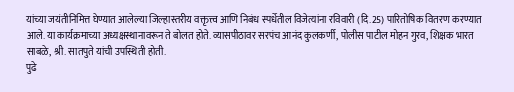यांच्या जयंतीनिमित्त घेण्यात आलेल्या जिल्हास्तरीय वक्तृत्त्व आणि निबंध स्पर्धेतील विजेत्यांना रविवारी (दि.25) पारितोषिक वितरण करण्यात आले. या कार्यक्रमाच्या अध्यक्षस्थानावरून ते बोलत होते. व्यासपीठावर सरपंच आनंद कुलकर्णी, पोलीस पाटील मोहन गुरव, शिक्षक भारत साबळे, श्री. सातपुते यांची उपस्थिती होती.
पुढे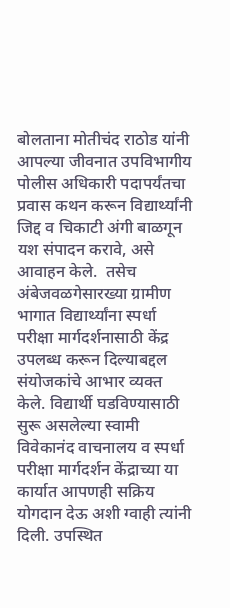बोलताना मोतीचंद राठोड यांनी आपल्या जीवनात उपविभागीय पोलीस अधिकारी पदापर्यंतचा प्रवास कथन करून विद्यार्थ्यांनी जिद्द व चिकाटी अंगी बाळगून यश संपादन करावे, असे आवाहन केले.  तसेच अंबेजवळगेसारख्या ग्रामीण भागात विद्यार्थ्यांना स्पर्धा परीक्षा मार्गदर्शनासाठी केंद्र उपलब्ध करून दिल्याबद्दल संयोजकांचे आभार व्यक्त केले. विद्यार्थी घडविण्यासाठी सुरू असलेल्या स्वामी विवेकानंद वाचनालय व स्पर्धा परीक्षा मार्गदर्शन केंद्राच्या या कार्यात आपणही सक्रिय योगदान देऊ अशी ग्वाही त्यांनी दिली. उपस्थित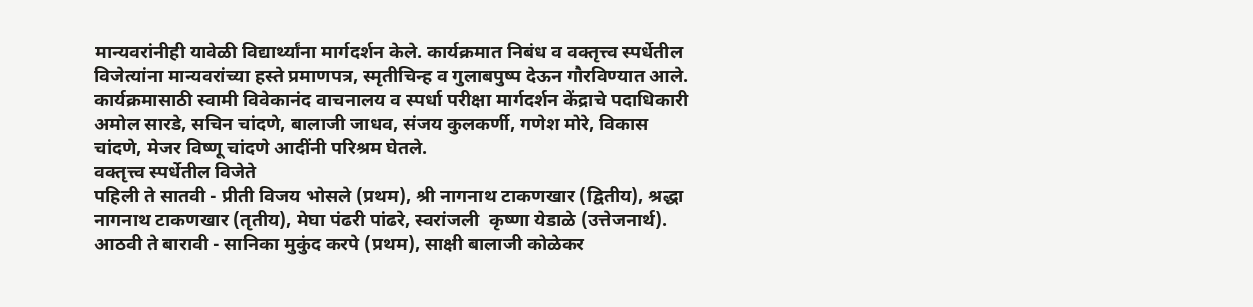मान्यवरांनीही यावेळी विद्यार्थ्यांना मार्गदर्शन केले. कार्यक्रमात निबंध व वक्तृत्त्व स्पर्धेतील विजेत्यांना मान्यवरांच्या हस्ते प्रमाणपत्र, स्मृतीचिन्ह व गुलाबपुष्प देऊन गौरविण्यात आले.
कार्यक्रमासाठी स्वामी विवेकानंद वाचनालय व स्पर्धा परीक्षा मार्गदर्शन केंद्राचे पदाधिकारी अमोल सारडे, सचिन चांदणे, बालाजी जाधव, संजय कुलकर्णी, गणेश मोरे, विकास चांदणे, मेजर विष्णू चांदणे आदींनी परिश्रम घेतले.
वक्तृत्त्व स्पर्धेतील विजेते
पहिली ते सातवी - प्रीती विजय भोसले (प्रथम), श्री नागनाथ टाकणखार (द्वितीय), श्रद्धा नागनाथ टाकणखार (तृतीय), मेघा पंढरी पांढरे, स्वरांजली  कृष्णा येडाळे (उत्तेजनार्थ). आठवी ते बारावी - सानिका मुकुंद करपे (प्रथम), साक्षी बालाजी कोळेकर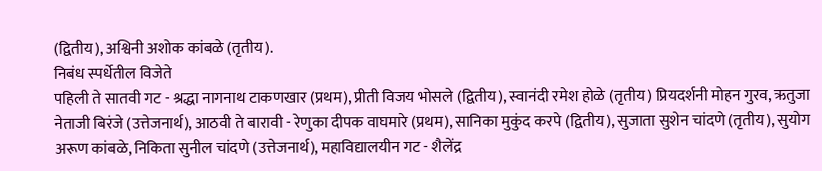(द्वितीय), अश्विनी अशोक कांबळे (तृतीय).
निबंध स्पर्धेतील विजेते
पहिली ते सातवी गट - श्रद्धा नागनाथ टाकणखार (प्रथम), प्रीती विजय भोसले (द्वितीय), स्वानंदी रमेश होळे (तृतीय) प्रियदर्शनी मोहन गुरव, ऋतुजा नेताजी बिरंजे (उत्तेजनार्थ), आठवी ते बारावी - रेणुका दीपक वाघमारे (प्रथम), सानिका मुकुंद करपे (द्वितीय), सुजाता सुशेन चांदणे (तृतीय), सुयोग अरूण कांबळे, निकिता सुनील चांदणे (उत्तेजनार्थ), महाविद्यालयीन गट - शैलेंद्र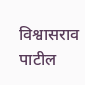विश्वासराव पाटील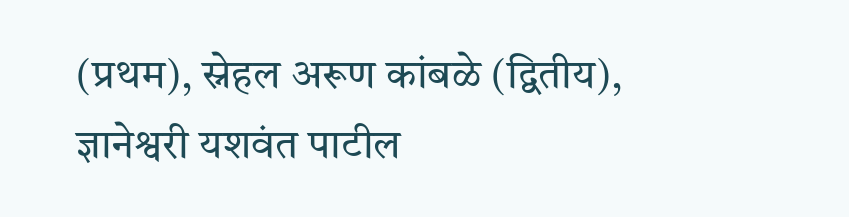(प्रथम), स्नेहल अरूण कांबळे (द्वितीय), ज्ञानेश्वरी यशवंत पाटील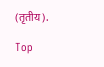(तृतीय).

Top